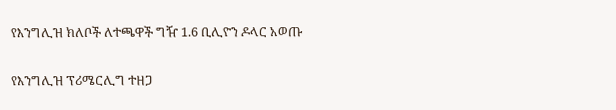የእንግሊዝ ክለቦች ለተጫዋች ግዥ 1.6 ቢሊዮን ዶላር አወጡ

የእንግሊዝ ፕሪሜርሊግ ተዘጋ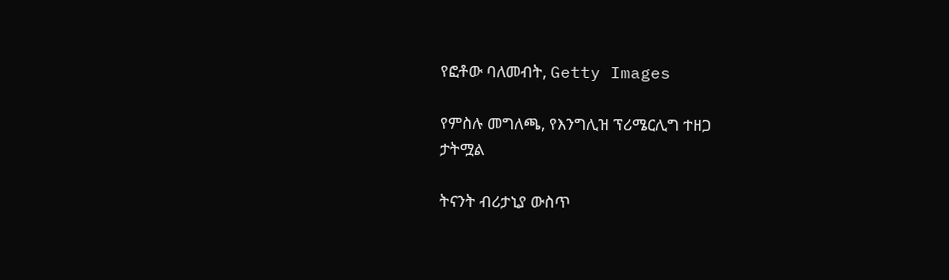የፎቶው ባለመብት, Getty Images

የምስሉ መግለጫ, የእንግሊዝ ፕሪሜርሊግ ተዘጋ
ታትሟል

ትናንት ብሪታኒያ ውስጥ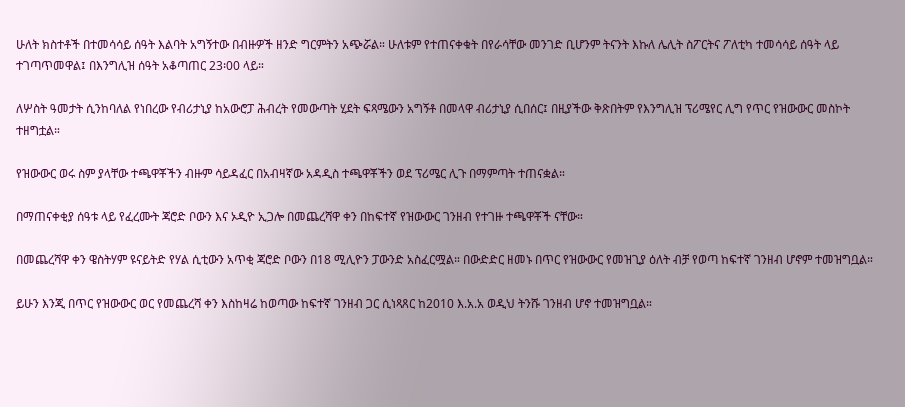ሁለት ክስተቶች በተመሳሳይ ሰዓት እልባት አግኝተው በብዙዎች ዘንድ ግርምትን አጭሯል። ሁለቱም የተጠናቀቁት በየራሳቸው መንገድ ቢሆንም ትናንት እኩለ ሌሊት ስፖርትና ፖለቲካ ተመሳሳይ ሰዓት ላይ ተገጣጥመዋል፤ በእንግሊዝ ሰዓት አቆጣጠር 23፡00 ላይ።

ለሦስት ዓመታት ሲንከባለል የነበረው የብሪታኒያ ከአውሮፓ ሕብረት የመውጣት ሂደት ፍጻሜውን አግኝቶ በመላዋ ብሪታኒያ ሲበሰር፤ በዚያችው ቅጽበትም የእንግሊዝ ፕሪሜየር ሊግ የጥር የዝውውር መስኮት ተዘግቷል።

የዝውውር ወሩ ስም ያላቸው ተጫዋቾችን ብዙም ሳይዳፈር በአብዛኛው አዳዲስ ተጫዋቾችን ወደ ፕሪሜር ሊጉ በማምጣት ተጠናቋል።

በማጠናቀቂያ ሰዓቱ ላይ የፈረሙት ጃሮድ ቦውን እና ኦዲዮ ኢጋሎ በመጨረሻዋ ቀን በከፍተኛ የዝውውር ገንዘብ የተገዙ ተጫዋቾች ናቸው።

በመጨረሻዋ ቀን ዌስትሃም ዩናይትድ የሃል ሲቲውን አጥቂ ጃሮድ ቦውን በ18 ሚሊዮን ፓውንድ አስፈርሟል። በውድድር ዘመኑ በጥር የዝውውር የመዝጊያ ዕለት ብቻ የወጣ ከፍተኛ ገንዘብ ሆኖም ተመዝግቧል።

ይሁን እንጂ በጥር የዝውውር ወር የመጨረሻ ቀን እስከዛሬ ከወጣው ከፍተኛ ገንዘብ ጋር ሲነጻጸር ከ2010 እ.አ.አ ወዲህ ትንሹ ገንዘብ ሆኖ ተመዝግቧል።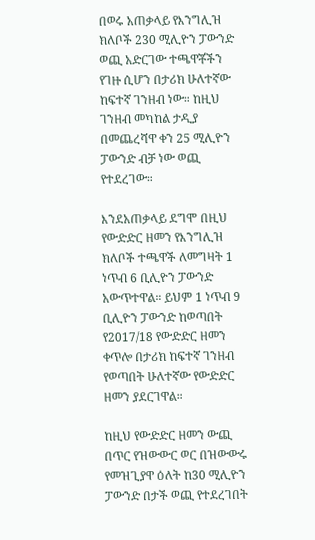በወሩ አጠቃላይ የእንግሊዝ ክለቦች 230 ሚሊዮን ፓውንድ ወጪ አድርገው ተጫዋቾችን የገዙ ሲሆን በታሪክ ሁለተኛው ከፍተኛ ገንዘብ ነው። ከዚህ ገንዘብ መካከል ታዲያ በመጨረሻዋ ቀን 25 ሚሊዮን ፓውንድ ብቻ ነው ወጪ የተደረገው።

እንደአጠቃላይ ደግሞ በዚህ የውድድር ዘመን የእንግሊዝ ክለቦች ተጫዋች ለመግዛት 1 ነጥብ 6 ቢሊዮን ፓውንድ አውጥተዋል። ይህም 1 ነጥብ 9 ቢሊዮን ፓውንድ ከወጣበት የ2017/18 የውድድር ዘመን ቀጥሎ በታሪክ ከፍተኛ ገንዘብ የወጣበት ሁለተኛው የውድድር ዘመን ያደርገዋል።

ከዚህ የውድድር ዘመን ውጪ በጥር የዝውውር ወር በዝውውሩ የመዝጊያዋ ዕለት ከ30 ሚሊዮን ፓውንድ በታች ወጪ የተደረገበት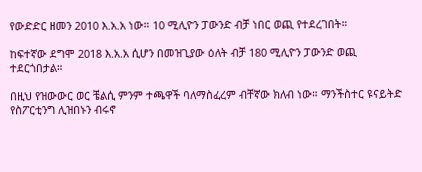የውድድር ዘመን 2010 እ.አ.አ ነው። 10 ሚሊዮን ፓውንድ ብቻ ነበር ወጪ የተደረገበት።

ከፍተኛው ደግሞ 2018 እ.አ.አ ሲሆን በመዝጊያው ዕለት ብቻ 180 ሚሊዮን ፓውንድ ወጪ ተደርጎበታል።

በዚህ የዝውውር ወር ቼልሲ ምንም ተጫዋች ባለማስፈረም ብቸኛው ክለብ ነው። ማንችስተር ዩናይትድ የስፖርቲንግ ሊዝበኑን ብሩኖ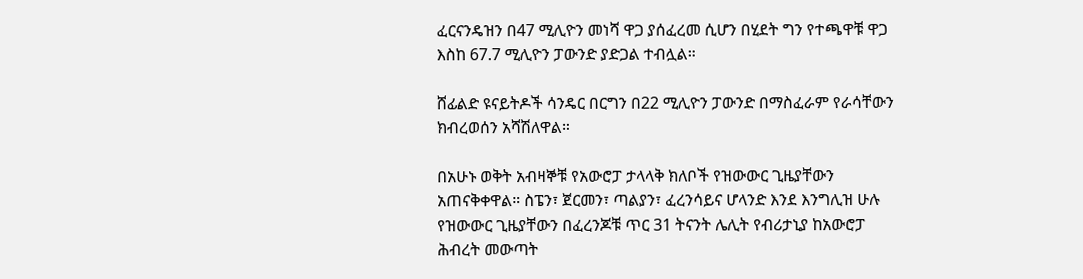ፈርናንዴዝን በ47 ሚሊዮን መነሻ ዋጋ ያሰፈረመ ሲሆን በሂደት ግን የተጫዋቹ ዋጋ እስከ 67.7 ሚሊዮን ፓውንድ ያድጋል ተብሏል።

ሸፊልድ ዩናይትዶች ሳንዴር በርግን በ22 ሚሊዮን ፓውንድ በማስፈራም የራሳቸውን ክብረወሰን አሻሽለዋል።

በአሁኑ ወቅት አብዛኞቹ የአውሮፓ ታላላቅ ክለቦች የዝውውር ጊዜያቸውን አጠናቅቀዋል። ስፔን፣ ጀርመን፣ ጣልያን፣ ፈረንሳይና ሆላንድ እንደ እንግሊዝ ሁሉ የዝውውር ጊዜያቸውን በፈረንጆቹ ጥር 31 ትናንት ሌሊት የብሪታኒያ ከአውሮፓ ሕብረት መውጣት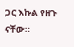ጋር እኩል የዘጉ ናቸው።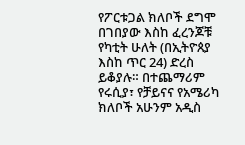የፖርቱጋል ክለቦች ደግሞ በገበያው እስከ ፈረንጆቹ የካቲት ሁለት (በኢትዮጰያ እስከ ጥር 24) ድረስ ይቆያሉ። በተጨማሪም የሩሲያ፣ የቻይናና የአሜሪካ ክለቦች አሁንም አዲስ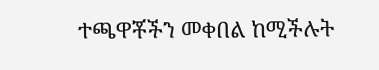ተጫዋቾችን መቀበል ከሚችሉት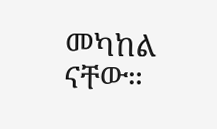መካከል ናቸው።